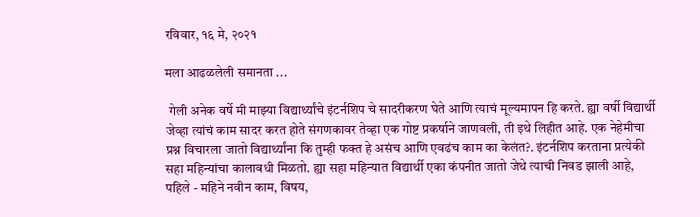रविवार, १६ मे, २०२१

मला आढळलेली समानता ...

 गेली अनेक वर्षे मी माझ्या विद्यार्थ्यांचे इंटर्नशिप चे सादरीकरण घेते आणि त्याचं मूल्यमापन हि करते. ह्या वर्षी विद्यार्थी जेव्हा त्यांचं काम सादर करत होते संगणकावर तेव्हा एक गोष्ट प्रकर्षाने जाणवली, ती इथे लिहीत आहे. एक नेहेमीचा प्रश्न विचारला जातो विद्यार्थ्यांना कि तुम्ही फक्त हे असंच आणि एवढंच काम का केलंत?. इंटर्नशिप करताना प्रत्येकी सहा महिन्यांचा कालावधी मिळतो. ह्या सहा महिन्यात विद्यार्थी एका कंपनीत जातो जेथे त्याची निवड झाली आहे, पहिले - महिने नवीन काम, विषय,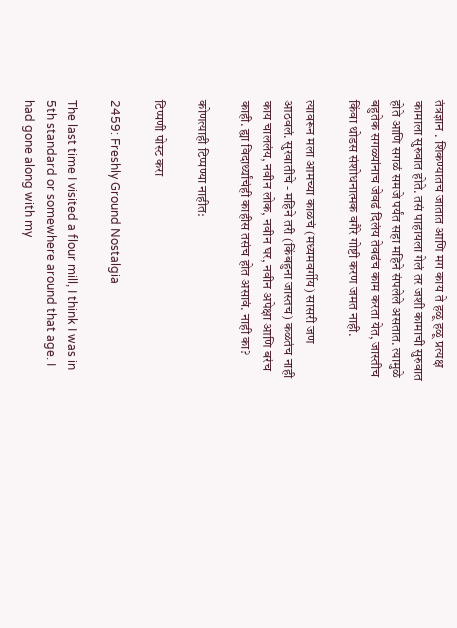तंत्रज्ञान . शिकण्यातच जातात आणि मग काय ते हळू हळू प्रत्यक्ष कामाला सुरुवात होते. तसं पाहायला गेलं तर जशी कामाची सुरुवात होते आणि सगळं समजे पर्यंत सहा महिने संपलेले असतात. त्यामुळे बहुतेक सगळ्यांनाच जेवढं दिलंय तेवढंच काम करता येत, जास्तीच किंवा थोडस संशोधनात्मक वगैरे गोष्टी करण जमत नाही.

त्यावरून मला आमच्या काळचं (मध्यमवर्गीय) सासरी जण आठवलं. सुरवातीचे - महिने तरी (किंबहुना जास्तच) कळतंच नाही काय चाललंय, नवीन लोक, नवीन घर, नवीन अपेक्षा आणि बरंच काही. ह्या विदार्थ्यांचंही काहीस तसंच होत असावं. नाही का?

कोणत्याही टिप्पण्‍या नाहीत:

टिप्पणी पोस्ट करा

2459: Freshly Ground Nostalgia

The last time I visited a flour mill, I think I was in 5th standard or somewhere around that age. I had gone along with my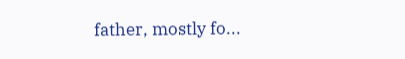father, mostly fo...